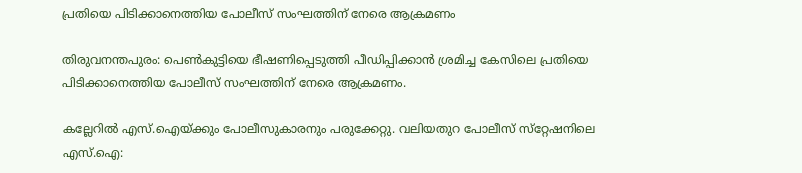പ്രതിയെ പിടിക്കാനെത്തിയ പോലീസ്‌ സംഘത്തിന്‌ നേരെ ആക്രമണം

തിരുവനന്തപുരം: പെണ്‍കുട്ടിയെ ഭീഷണിപ്പെടുത്തി പീഡിപ്പിക്കാന്‍ ശ്രമിച്ച കേസിലെ പ്രതിയെ പിടിക്കാനെത്തിയ പോലീസ്‌ സംഘത്തിന്‌ നേരെ ആക്രമണം.

കല്ലേറില്‍ എസ്‌.ഐയ്‌ക്കും പോലീസുകാരനും പരുക്കേറ്റു. വലിയതുറ പോലീസ്‌ സ്‌റ്റേഷനിലെ എസ്‌.ഐ: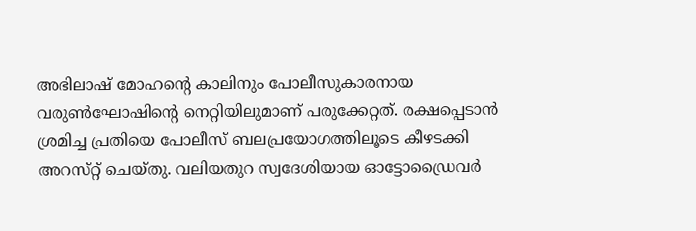അഭിലാഷ്‌ മോഹന്റെ കാലിനും പോലീസുകാരനായ വരുണ്‍ഘോഷിന്റെ നെറ്റിയിലുമാണ്‌ പരുക്കേറ്റത്‌. രക്ഷപ്പെടാന്‍ ശ്രമിച്ച പ്രതിയെ പോലീസ്‌ ബലപ്രയോഗത്തിലൂടെ കീഴടക്കി അറസ്‌റ്റ് ചെയ്‌തു. വലിയതുറ സ്വദേശിയായ ഓട്ടോഡ്രൈവര്‍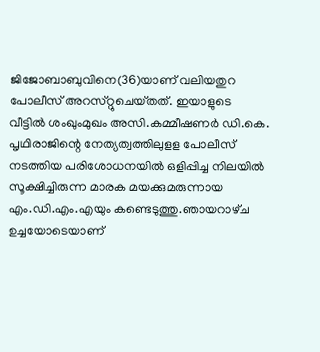ജിജോബാബുവിനെ(36)യാണ്‌ വലിയതുറ പോലീസ്‌ അറസ്‌റ്റുചെയ്‌തത്‌. ഇയാളുടെ വീട്ടില്‍ ശംഖുംമുഖം അസി.കമ്മീഷണര്‍ ഡി.കെ. പൃഥിരാജിന്റെ നേത്യത്വത്തിലുളള പോലീസ്‌ നടത്തിയ പരിശോധനയില്‍ ഒളിപ്പിച്ച നിലയില്‍ സൂക്ഷിച്ചിരുന്ന മാരക മയക്കുമരുന്നായ എം.ഡി.എം.എയും കണ്ടെടുത്തു.ഞായറാഴ്‌ച ഉച്ചയോടെയാണ്‌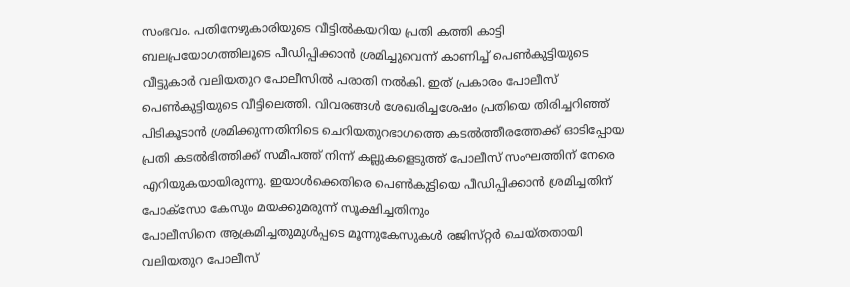സംഭവം. പതിനേഴുകാരിയുടെ വീട്ടില്‍കയറിയ പ്രതി കത്തി കാട്ടി ബലപ്രയോഗത്തിലൂടെ പീഡിപ്പിക്കാന്‍ ശ്രമിച്ചുവെന്ന്‌ കാണിച്ച്‌ പെണ്‍കുട്ടിയുടെ വീട്ടുകാര്‍ വലിയതുറ പോലീസില്‍ പരാതി നല്‍കി. ഇത്‌ പ്രകാരം പോലീസ്‌ പെണ്‍കുട്ടിയുടെ വീട്ടിലെത്തി. വിവരങ്ങള്‍ ശേഖരിച്ചശേഷം പ്രതിയെ തിരിച്ചറിഞ്ഞ്‌ പിടികൂടാന്‍ ശ്രമിക്കുന്നതിനിടെ ചെറിയതുറഭാഗത്തെ കടല്‍ത്തീരത്തേക്ക്‌ ഓടിപ്പോയ പ്രതി കടല്‍ഭിത്തിക്ക്‌ സമീപത്ത്‌ നിന്ന്‌ കല്ലുകളെടുത്ത്‌ പോലീസ്‌ സംഘത്തിന്‌ നേരെ എറിയുകയായിരുന്നു. ഇയാള്‍ക്കെതിരെ പെണ്‍കുട്ടിയെ പീഡിപ്പിക്കാന്‍ ശ്രമിച്ചതിന്‌ പോക്‌സോ കേസും മയക്കുമരുന്ന്‌ സൂക്ഷിച്ചതിനും
പോലീസിനെ ആക്രമിച്ചതുമുള്‍പ്പടെ മൂന്നുകേസുകള്‍ രജിസ്‌റ്റര്‍ ചെയ്‌തതായി വലിയതുറ പോലീസ്‌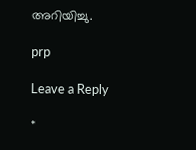അറിയിച്ചു.

prp

Leave a Reply

*